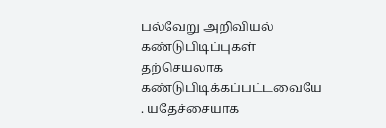பல்வேறு அறிவியல் கண்டுபிடிப்புகள் தற்செயலாக கண்டுபிடிக்கப்பட்டவையே . யதேச்சையாக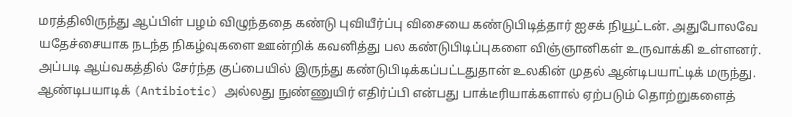மரத்திலிருந்து ஆப்பிள் பழம் விழுந்ததை கண்டு புவியீர்ப்பு விசையை கண்டுபிடித்தார் ஐசக் நியூட்டன். அதுபோலவே யதேச்சையாக நடந்த நிகழ்வுகளை ஊன்றிக் கவனித்து பல கண்டுபிடிப்புகளை விஞ்ஞானிகள் உருவாக்கி உள்ளனர்.
அப்படி ஆய்வகத்தில் சேர்ந்த குப்பையில் இருந்து கண்டுபிடிக்கப்பட்டதுதான் உலகின் முதல் ஆன்டிபயாட்டிக் மருந்து. ஆண்டிபயாடிக் (Antibiotic) அல்லது நுண்ணுயிர் எதிர்ப்பி என்பது பாக்டீரியாக்களால் ஏற்படும் தொற்றுகளைத்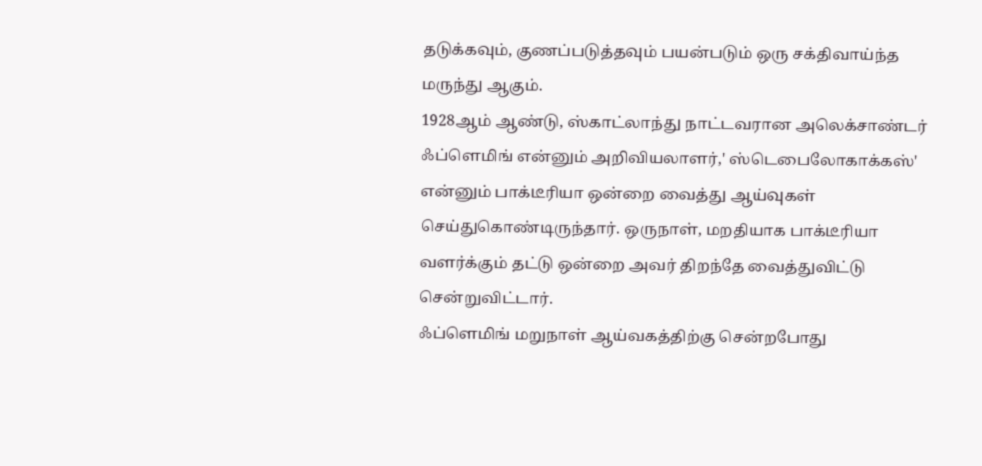தடுக்கவும், குணப்படுத்தவும் பயன்படும் ஒரு சக்திவாய்ந்த மருந்து ஆகும்.
1928ஆம் ஆண்டு, ஸ்காட்லாந்து நாட்டவரான அலெக்சாண்டர் ஃப்ளெமிங் என்னும் அறிவியலாளர்,' ஸ்டெபைலோகாக்கஸ்' என்னும் பாக்டீரியா ஒன்றை வைத்து ஆய்வுகள் செய்துகொண்டிருந்தார். ஒருநாள், மறதியாக பாக்டீரியா வளர்க்கும் தட்டு ஒன்றை அவர் திறந்தே வைத்துவிட்டு சென்றுவிட்டார்.
ஃப்ளெமிங் மறுநாள் ஆய்வகத்திற்கு சென்றபோது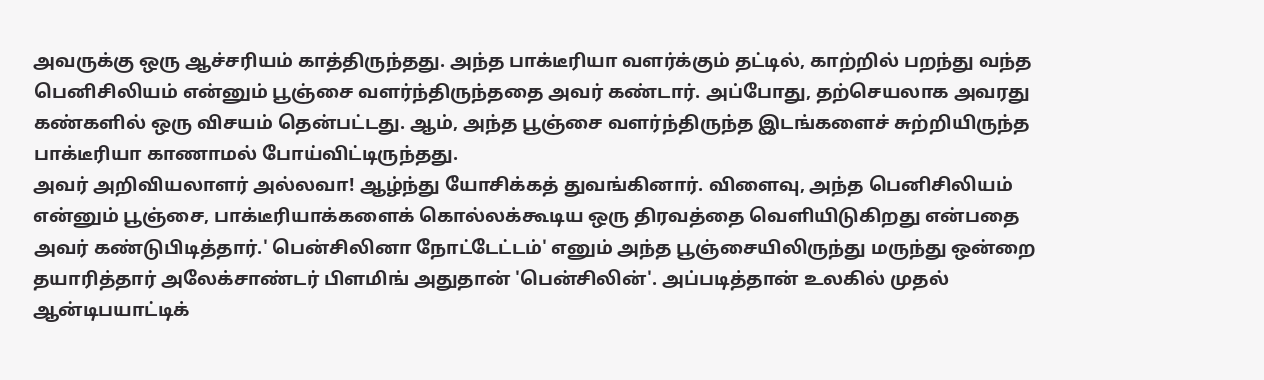அவருக்கு ஒரு ஆச்சரியம் காத்திருந்தது. அந்த பாக்டீரியா வளர்க்கும் தட்டில், காற்றில் பறந்து வந்த பெனிசிலியம் என்னும் பூஞ்சை வளர்ந்திருந்ததை அவர் கண்டார். அப்போது, தற்செயலாக அவரது கண்களில் ஒரு விசயம் தென்பட்டது. ஆம், அந்த பூஞ்சை வளர்ந்திருந்த இடங்களைச் சுற்றியிருந்த பாக்டீரியா காணாமல் போய்விட்டிருந்தது.
அவர் அறிவியலாளர் அல்லவா! ஆழ்ந்து யோசிக்கத் துவங்கினார். விளைவு, அந்த பெனிசிலியம் என்னும் பூஞ்சை, பாக்டீரியாக்களைக் கொல்லக்கூடிய ஒரு திரவத்தை வெளியிடுகிறது என்பதை அவர் கண்டுபிடித்தார்.' பென்சிலினா நோட்டேட்டம்' எனும் அந்த பூஞ்சையிலிருந்து மருந்து ஒன்றை தயாரித்தார் அலேக்சாண்டர் பிளமிங் அதுதான் 'பென்சிலின்'. அப்படித்தான் உலகில் முதல் ஆன்டிபயாட்டிக்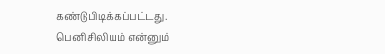கண்டுபிடிக்கப்பட்டது.
பெனிசிலியம் என்னும்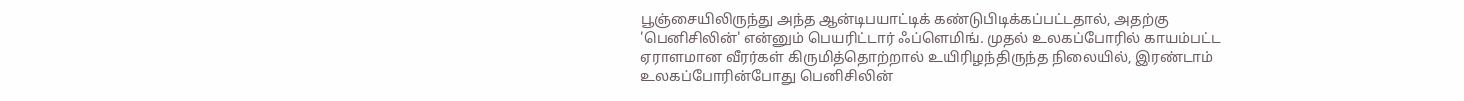பூஞ்சையிலிருந்து அந்த ஆன்டிபயாட்டிக் கண்டுபிடிக்கப்பட்டதால், அதற்கு 'பெனிசிலின்' என்னும் பெயரிட்டார் ஃப்ளெமிங். முதல் உலகப்போரில் காயம்பட்ட ஏராளமான வீரர்கள் கிருமித்தொற்றால் உயிரிழந்திருந்த நிலையில், இரண்டாம் உலகப்போரின்போது பெனிசிலின்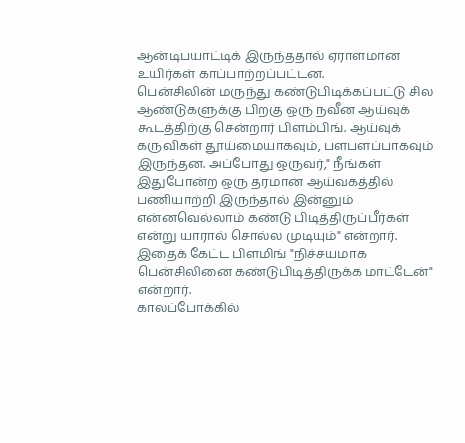ஆன்டிபயாட்டிக் இருந்ததால் ஏராளமான உயிர்கள் காப்பாற்றப்பட்டன.
பென்சிலின் மருந்து கண்டுபிடிக்கப்பட்டு சில ஆண்டுகளுக்கு பிறகு ஒரு நவீன ஆய்வுக் கூடத்திற்கு சென்றார் பிளம்பிங். ஆய்வுக் கருவிகள் தூய்மையாகவும், பளபளப்பாகவும் இருந்தன. அப்போது ஒருவர்," நீங்கள் இதுபோன்ற ஒரு தரமான ஆய்வகத்தில் பணியாற்றி இருந்தால் இன்னும் என்னவெல்லாம் கண்டு பிடித்திருப்பீர்கள் என்று யாரால் சொல்ல முடியும்" என்றார். இதைக் கேட்ட பிளமிங் "நிச்சயமாக பென்சிலினை கண்டுபிடித்திருக்க மாட்டேன்" என்றார்.
காலப்போக்கில்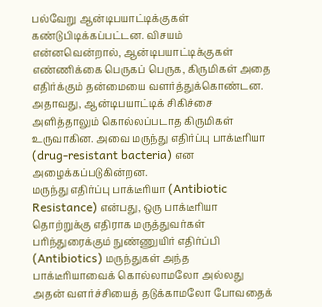பல்வேறு ஆன்டிபயாட்டிக்குகள் கண்டுபிடிக்கப்பட்டன. விசயம் என்னவென்றால், ஆன்டிபயாட்டிக்குகள் எண்ணிக்கை பெருகப் பெருக, கிருமிகள் அதை எதிர்க்கும் தன்மையை வளர்த்துக்கொண்டன. அதாவது, ஆன்டிபயாட்டிக் சிகிச்சை அளித்தாலும் கொல்லப்படாத கிருமிகள் உருவாகின. அவை மருந்து எதிர்ப்பு பாக்டீரியா (drug-resistant bacteria) என அழைக்கப்படுகின்றன.
மருந்து எதிர்ப்பு பாக்டீரியா (Antibiotic Resistance) என்பது, ஒரு பாக்டீரியா தொற்றுக்கு எதிராக மருத்துவர்கள் பரிந்துரைக்கும் நுண்ணுயிர் எதிர்ப்பி (Antibiotics) மருந்துகள் அந்த பாக்டீரியாவைக் கொல்லாமலோ அல்லது அதன் வளர்ச்சியைத் தடுக்காமலோ போவதைக்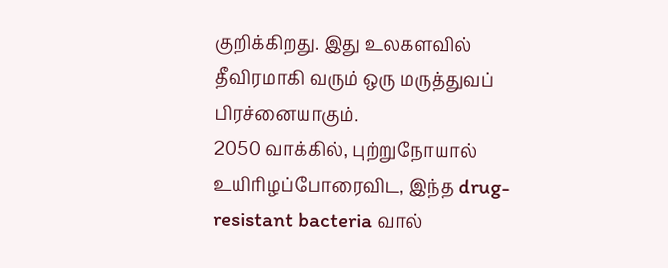குறிக்கிறது. இது உலகளவில் தீவிரமாகி வரும் ஒரு மருத்துவப் பிரச்னையாகும்.
2050 வாக்கில், புற்றுநோயால் உயிரிழப்போரைவிட, இந்த drug-resistant bacteria வால்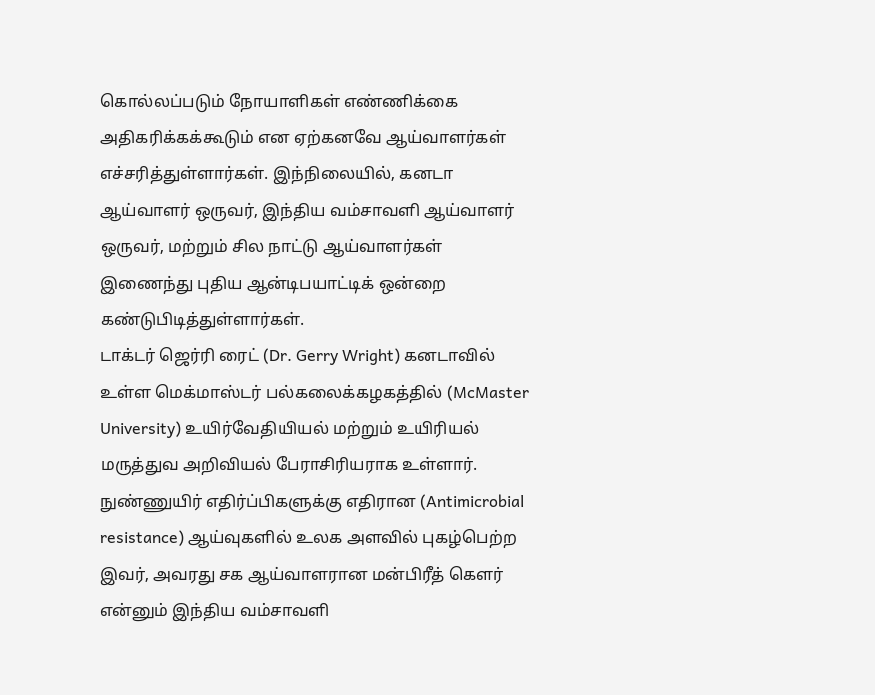கொல்லப்படும் நோயாளிகள் எண்ணிக்கை அதிகரிக்கக்கூடும் என ஏற்கனவே ஆய்வாளர்கள் எச்சரித்துள்ளார்கள். இந்நிலையில், கனடா ஆய்வாளர் ஒருவர், இந்திய வம்சாவளி ஆய்வாளர் ஒருவர், மற்றும் சில நாட்டு ஆய்வாளர்கள் இணைந்து புதிய ஆன்டிபயாட்டிக் ஒன்றை கண்டுபிடித்துள்ளார்கள்.
டாக்டர் ஜெர்ரி ரைட் (Dr. Gerry Wright) கனடாவில் உள்ள மெக்மாஸ்டர் பல்கலைக்கழகத்தில் (McMaster University) உயிர்வேதியியல் மற்றும் உயிரியல் மருத்துவ அறிவியல் பேராசிரியராக உள்ளார். நுண்ணுயிர் எதிர்ப்பிகளுக்கு எதிரான (Antimicrobial resistance) ஆய்வுகளில் உலக அளவில் புகழ்பெற்ற இவர், அவரது சக ஆய்வாளரான மன்பிரீத் கௌர் என்னும் இந்திய வம்சாவளி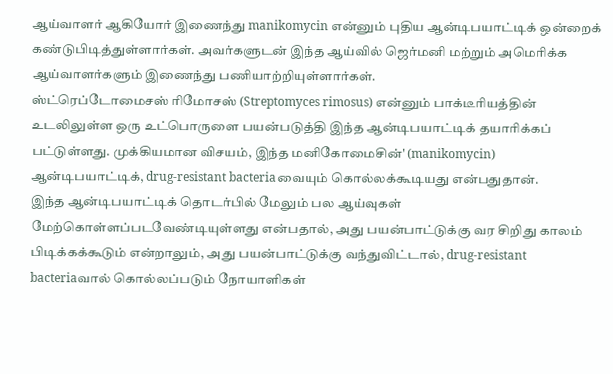ஆய்வாளர் ஆகியோர் இணைந்து manikomycin என்னும் புதிய ஆன்டிபயாட்டிக் ஒன்றைக் கண்டுபிடித்துள்ளார்கள். அவர்களுடன் இந்த ஆய்வில் ஜெர்மனி மற்றும் அமெரிக்க ஆய்வாளர்களும் இணைந்து பணியாற்றியுள்ளார்கள்.
ஸ்ட்ரெப்டோமைசஸ் ரிமோசஸ் (Streptomyces rimosus) என்னும் பாக்டீரியத்தின் உடலிலுள்ள ஒரு உட்பொருளை பயன்படுத்தி இந்த ஆன்டிபயாட்டிக் தயாரிக்கப் பட்டுள்ளது. முக்கியமான விசயம், இந்த மனிகோமைசின்' (manikomycin) ஆன்டிபயாட்டிக், drug-resistant bacteriaவையும் கொல்லக்கூடியது என்பதுதான்.
இந்த ஆன்டிபயாட்டிக் தொடர்பில் மேலும் பல ஆய்வுகள் மேற்கொள்ளப்படவேண்டியுள்ளது என்பதால், அது பயன்பாட்டுக்கு வர சிறிது காலம் பிடிக்கக்கூடும் என்றாலும், அது பயன்பாட்டுக்கு வந்துவிட்டால், drug-resistant bacteriaவால் கொல்லப்படும் நோயாளிகள்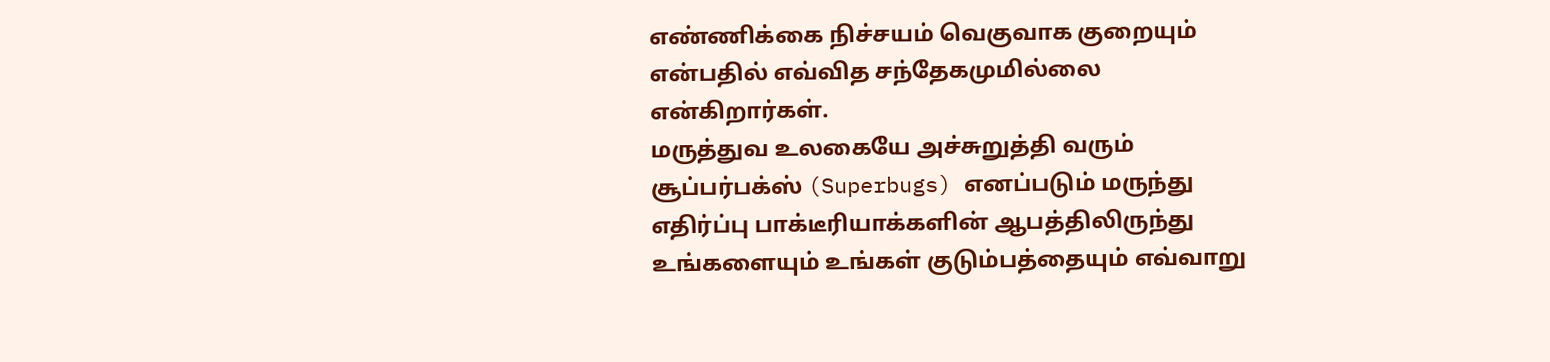எண்ணிக்கை நிச்சயம் வெகுவாக குறையும் என்பதில் எவ்வித சந்தேகமுமில்லை என்கிறார்கள்.
மருத்துவ உலகையே அச்சுறுத்தி வரும் சூப்பர்பக்ஸ் (Superbugs) எனப்படும் மருந்து எதிர்ப்பு பாக்டீரியாக்களின் ஆபத்திலிருந்து உங்களையும் உங்கள் குடும்பத்தையும் எவ்வாறு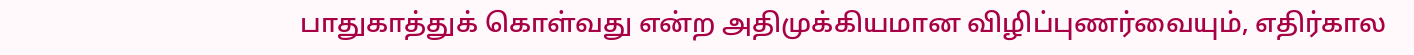பாதுகாத்துக் கொள்வது என்ற அதிமுக்கியமான விழிப்புணர்வையும், எதிர்கால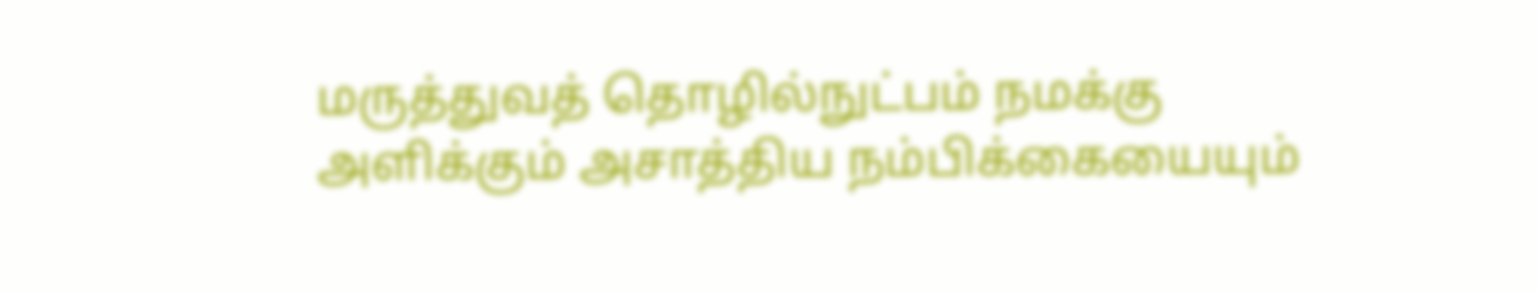மருத்துவத் தொழில்நுட்பம் நமக்கு அளிக்கும் அசாத்திய நம்பிக்கையையும்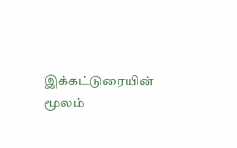இக்கட்டுரையின் மூலம்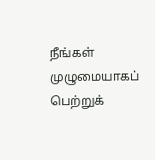நீங்கள் முழுமையாகப் பெற்றுக்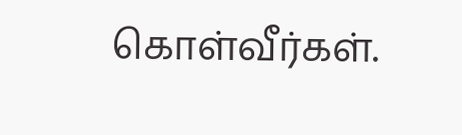கொள்வீர்கள்.